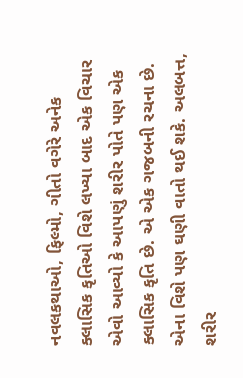નવલકથાઓ, ફિલ્મો, ગીતો વગેરે અનેક ક્લાસિક કૃતિઓ વિશે લખ્યા બાદ એક વિચાર એવો આવ્યો કે આપણું શરીર પોતે પણ એક ક્લાસિક કૃતિ છે. એ એક ગજબની રચના છે. એના વિશે પણ ઘણી વાતો થઈ શકે. અલબત્ત, શરીર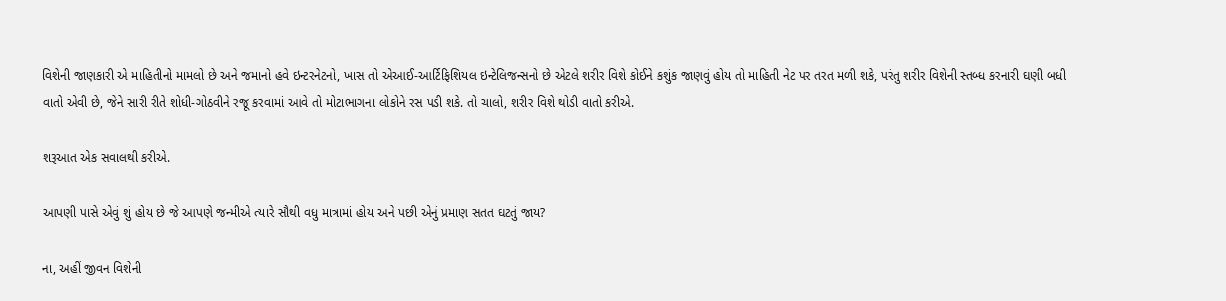વિશેની જાણકારી એ માહિતીનો મામલો છે અને જમાનો હવે ઇન્ટરનેટનો, ખાસ તો એઆઈ-આર્ટિફિશિયલ ઇન્ટેલિજન્સનો છે એટલે શરીર વિશે કોઈને કશુંક જાણવું હોય તો માહિતી નેટ પર તરત મળી શકે, પરંતુ શરીર વિશેની સ્તબ્ધ કરનારી ઘણી બધી વાતો એવી છે, જેને સારી રીતે શોધી-ગોઠવીને રજૂ કરવામાં આવે તો મોટાભાગના લોકોને રસ પડી શકે. તો ચાલો, શરીર વિશે થોડી વાતો કરીએ.

શરૂઆત એક સવાલથી કરીએ.

આપણી પાસે એવું શું હોય છે જે આપણે જન્મીએ ત્યારે સૌથી વધુ માત્રામાં હોય અને પછી એનું પ્રમાણ સતત ઘટતું જાય?

ના, અહીં જીવન વિશેની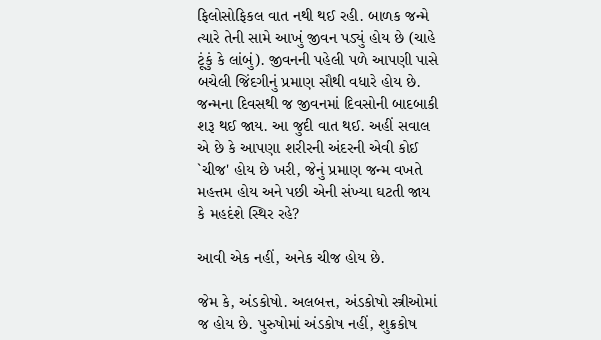ફિલોસોફિકલ વાત નથી થઈ રહી. બાળક જન્મે ત્યારે તેની સામે આખું જીવન પડ્યું હોય છે (ચાહે ટૂંકું કે લાંબું). જીવનની પહેલી પળે આપણી પાસે બચેલી જિંદગીનું પ્રમાણ સૌથી વધારે હોય છે. જન્મના દિવસથી જ જીવનમાં દિવસોની બાદબાકી શરૂ થઈ જાય. આ જુદી વાત થઈ. અહીં સવાલ એ છે કે આપણા શરીરની અંદરની એવી કોઈ `ચીજ' હોય છે ખરી, જેનું પ્રમાણ જન્મ વખતે મહત્તમ હોય અને પછી એની સંખ્યા ઘટતી જાય કે મહદંશે સ્થિર રહે?

આવી એક નહીં, અનેક ચીજ હોય છે.

જેમ કે, અંડકોષો. અલબત્ત, અંડકોષો સ્ત્રીઓમાં જ હોય છે. પુરુષોમાં અંડકોષ નહીં, શુક્રકોષ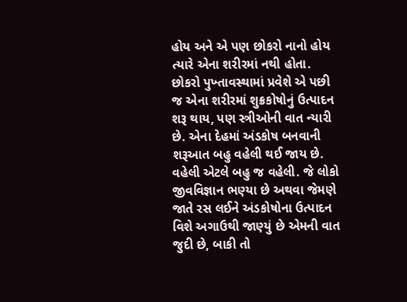હોય અને એ પણ છોકરો નાનો હોય ત્યારે એના શરીરમાં નથી હોતા. છોકરો પુખ્તાવસ્થામાં પ્રવેશે એ પછી જ એના શરીરમાં શુક્રકોષોનું ઉત્પાદન શરૂ થાય, પણ સ્ત્રીઓની વાત ન્યારી છે. એના દેહમાં અંડકોષ બનવાની શરૂઆત બહુ વહેલી થઈ જાય છે. વહેલી એટલે બહુ જ વહેલી. જે લોકો જીવવિજ્ઞાન ભણ્યા છે અથવા જેમણે જાતે રસ લઈને અંડકોષોના ઉત્પાદન વિશે અગાઉથી જાણ્યું છે એમની વાત જુદી છે, બાકી તો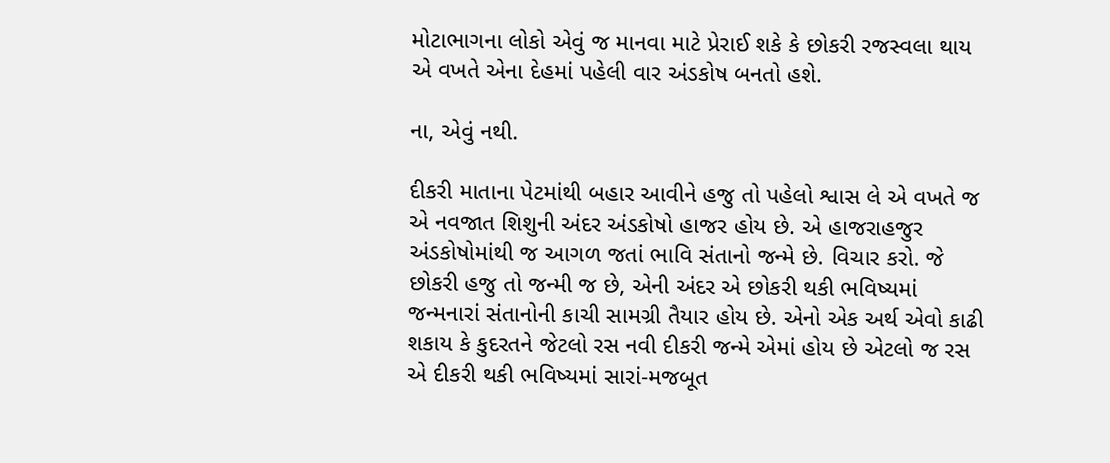મોટાભાગના લોકો એવું જ માનવા માટે પ્રેરાઈ શકે કે છોકરી રજસ્વલા થાય એ વખતે એના દેહમાં પહેલી વાર અંડકોષ બનતો હશે.

ના, એવું નથી.

દીકરી માતાના પેટમાંથી બહાર આવીને હજુ તો પહેલો શ્વાસ લે એ વખતે જ એ નવજાત શિશુની અંદર અંડકોષો હાજર હોય છે. એ હાજરાહજુર અંડકોષોમાંથી જ આગળ જતાં ભાવિ સંતાનો જન્મે છે. વિચાર કરો. જે છોકરી હજુ તો જન્મી જ છે, એની અંદર એ છોકરી થકી ભવિષ્યમાં જન્મનારાં સંતાનોની કાચી સામગ્રી તૈયાર હોય છે. એનો એક અર્થ એવો કાઢી શકાય કે કુદરતને જેટલો રસ નવી દીકરી જન્મે એમાં હોય છે એટલો જ રસ એ દીકરી થકી ભવિષ્યમાં સારાં-મજબૂત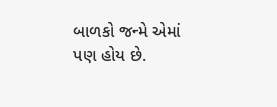બાળકો જન્મે એમાં પણ હોય છે.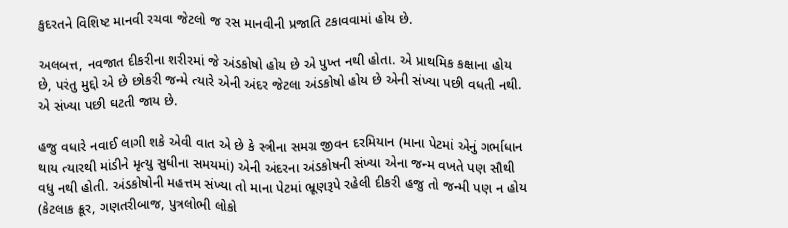કુદરતને વિશિષ્ટ માનવી રચવા જેટલો જ રસ માનવીની પ્રજાતિ ટકાવવામાં હોય છે.

અલબત્ત, નવજાત દીકરીના શરીરમાં જે અંડકોષો હોય છે એ પુખ્ત નથી હોતા. એ પ્રાથમિક કક્ષાના હોય છે, પરંતુ મુદ્દો એ છે છોકરી જન્મે ત્યારે એની અંદર જેટલા અંડકોષો હોય છે એની સંખ્યા પછી વધતી નથી. એ સંખ્યા પછી ઘટતી જાય છે.

હજુ વધારે નવાઈ લાગી શકે એવી વાત એ છે કે સ્ત્રીના સમગ્ર જીવન દરમિયાન (માના પેટમાં એનું ગર્ભાધાન થાય ત્યારથી માંડીને મૃત્યુ સુધીના સમયમાં) એની અંદરના અંડકોષની સંખ્યા એના જન્મ વખતે પણ સૌથી વધુ નથી હોતી. અંડકોષોની મહત્તમ સંખ્યા તો માના પેટમાં ભ્રૂણરૂપે રહેલી દીકરી હજુ તો જન્મી પણ ન હોય (કેટલાક ક્રૂર, ગણતરીબાજ, પુત્રલોભી લોકો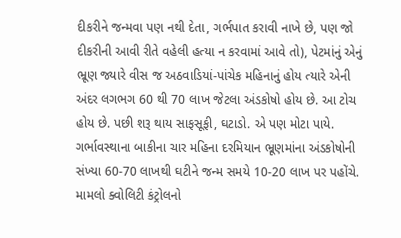દીકરીને જન્મવા પણ નથી દેતા, ગર્ભપાત કરાવી નાખે છે, પણ જો દીકરીની આવી રીતે વહેલી હત્યા ન કરવામાં આવે તો), પેટમાંનું એનું ભ્રૂણ જ્યારે વીસ જ અઠવાડિયાં-પાંચેક મહિનાનું હોય ત્યારે એની અંદર લગભગ 60 થી 70 લાખ જેટલા અંડકોષો હોય છે. આ ટોચ હોય છે. પછી શરૂ થાય સાફસૂફી, ઘટાડો. એ પણ મોટા પાયે. ગર્ભાવસ્થાના બાકીના ચાર મહિના દરમિયાન ભ્રૂણમાંના અંડકોષોની સંખ્યા 60-70 લાખથી ઘટીને જન્મ સમયે 10-20 લાખ પર પહોંચે. મામલો ક્વોલિટી કંટ્રોલનો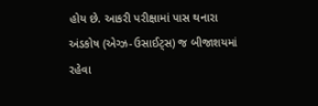હોય છે. આકરી પરીક્ષામાં પાસ થનારા અંડકોષ (એગ્ઝ-ઉસાઈટ્સ) જ બીજાશયમાં રહેવા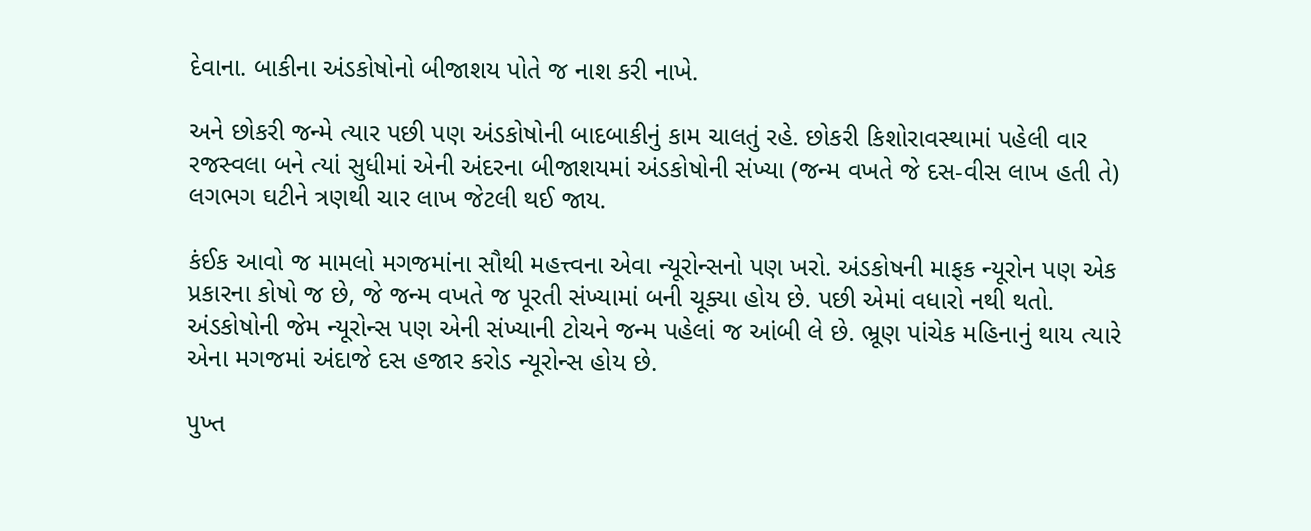દેવાના. બાકીના અંડકોષોનો બીજાશય પોતે જ નાશ કરી નાખે.

અને છોકરી જન્મે ત્યાર પછી પણ અંડકોષોની બાદબાકીનું કામ ચાલતું રહે. છોકરી કિશોરાવસ્થામાં પહેલી વાર રજસ્વલા બને ત્યાં સુધીમાં એની અંદરના બીજાશયમાં અંડકોષોની સંખ્યા (જન્મ વખતે જે દસ-વીસ લાખ હતી તે) લગભગ ઘટીને ત્રણથી ચાર લાખ જેટલી થઈ જાય.

કંઈક આવો જ મામલો મગજમાંના સૌથી મહત્ત્વના એવા ન્યૂરોન્સનો પણ ખરો. અંડકોષની માફક ન્યૂરોન પણ એક પ્રકારના કોષો જ છે, જે જન્મ વખતે જ પૂરતી સંખ્યામાં બની ચૂક્યા હોય છે. પછી એમાં વધારો નથી થતો. અંડકોષોની જેમ ન્યૂરોન્સ પણ એની સંખ્યાની ટોચને જન્મ પહેલાં જ આંબી લે છે. ભ્રૂણ પાંચેક મહિનાનું થાય ત્યારે એના મગજમાં અંદાજે દસ હજાર કરોડ ન્યૂરોન્સ હોય છે.

પુખ્ત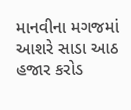માનવીના મગજમાં આશરે સાડા આઠ હજાર કરોડ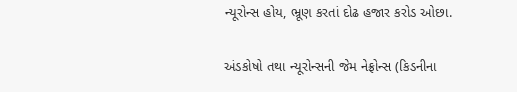ન્યૂરોન્સ હોય, ભ્રૂણ કરતાં દોઢ હજાર કરોડ ઓછા.

અંડકોષો તથા ન્યૂરોન્સની જેમ નેફ્રોન્સ (કિડનીના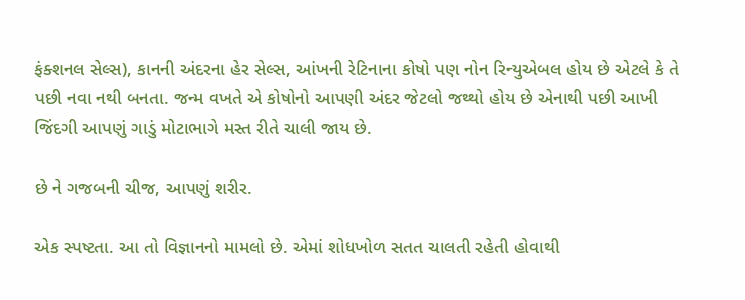ફંક્શનલ સેલ્સ), કાનની અંદરના હેર સેલ્સ, આંખની રેટિનાના કોષો પણ નોન રિન્યુએબલ હોય છે એટલે કે તે પછી નવા નથી બનતા. જન્મ વખતે એ કોષોનો આપણી અંદર જેટલો જથ્થો હોય છે એનાથી પછી આખી જિંદગી આપણું ગાડું મોટાભાગે મસ્ત રીતે ચાલી જાય છે.

છે ને ગજબની ચીજ, આપણું શરીર.

એક સ્પષ્ટતા. આ તો વિજ્ઞાનનો મામલો છે. એમાં શોધખોળ સતત ચાલતી રહેતી હોવાથી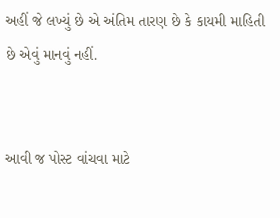અહીં જે લખ્યું છે એ અંતિમ તારણ છે કે કાયમી માહિતી છે એવું માનવું નહીં.


આવી જ પોસ્ટ વાંચવા માટે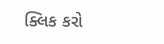ક્લિક કરો